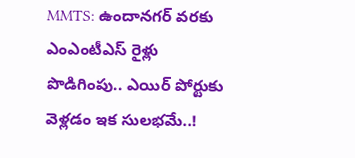MMTS: ఉందానగర్ వరకు ఎంఎంటీఎస్ రైళ్లు పొడిగింపు.. ఎయిర్ పోర్టుకు వెళ్లడం ఇక సులభమే..!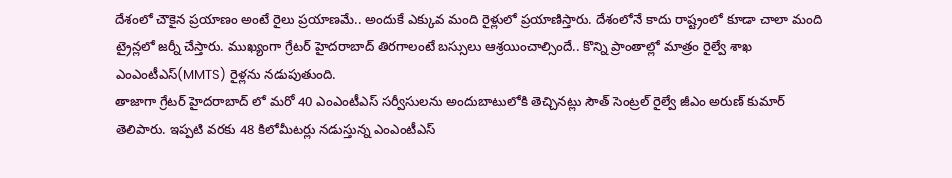దేశంలో చౌకైన ప్రయాణం అంటే రైలు ప్రయాణమే.. అందుకే ఎక్కువ మంది రైళ్లులో ప్రయాణిస్తారు. దేశంలోనే కాదు రాష్ట్రంలో కూడా చాలా మంది ట్రైన్లలో జర్నీ చేస్తారు. ముఖ్యంగా గ్రేటర్ హైదరాబాద్ తిరగాలంటే బస్సులు ఆశ్రయించాల్సిందే.. కొన్ని ప్రాంతాల్లో మాత్రం రైల్వే శాఖ ఎంఎంటీఎస్(MMTS) రైళ్లను నడుపుతుంది.
తాజాగా గ్రేటర్ హైదరాబాద్ లో మరో 40 ఎంఎంటీఎస్ సర్వీసులను అందుబాటులోకి తెచ్చినట్లు సౌత్ సెంట్రల్ రైల్వే జీఎం అరుణ్ కుమార్ తెలిపారు. ఇప్పటి వరకు 48 కిలోమీటర్లు నడుస్తున్న ఎంఎంటీఎస్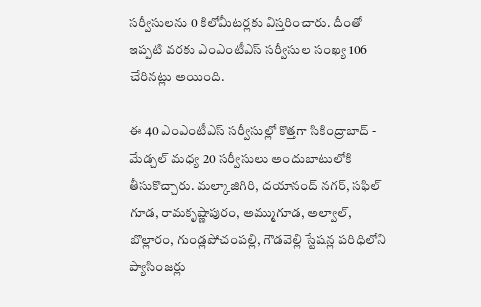సర్వీసులను 0 కిలోమీటర్లకు విస్తరించారు. దీంతో ఇప్పటి వరకు ఎంఎంటీఎస్ సర్వీసుల సంఖ్య 106 చేరినట్లు అయింది.

ఈ 40 ఎంఎంటీఎస్ సర్వీసుల్లో కొత్తగా సికింద్రాబాద్ - మేడ్చల్ మధ్య 20 సర్వీసులు అందుబాటులోకి తీసుకొచ్చారు. మల్కాజిగిరి, దయానంద్ నగర్, సఫిల్ గూడ, రామకృష్ణాపురం, అమ్ముగూడ, అల్వాల్, బొల్లారం, గుండ్లపోచంపల్లి, గౌడవెల్లి స్టేషన్ల పరిధిలోని ప్యాసింజర్లు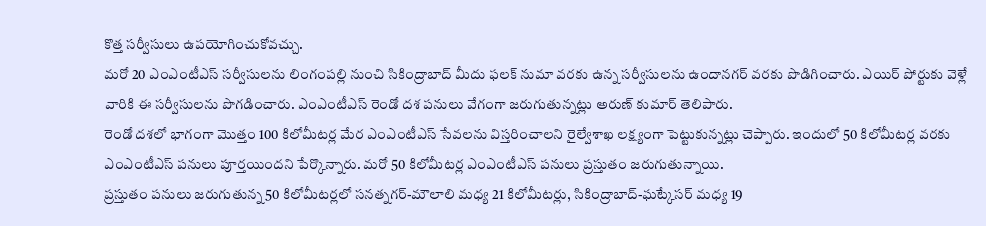కొత్త సర్వీసులు ఉపయోగించుకోవచ్చు.
మరో 20 ఎంఎంటీఎస్ సర్వీసులను లింగంపల్లి నుంచి సికింద్రాబాద్ మీదు ఫలక్ నుమా వరకు ఉన్న సర్వీసులను ఉందానగర్ వరకు పొడిగించారు. ఎయిర్ పోర్టుకు వెళ్లే వారికి ఈ సర్వీసులను పొగడించారు. ఎంఎంటీఎస్ రెండో దశ పనులు వేగంగా జరుగుతున్నట్లు అరుణ్ కుమార్ తెలిపారు.
రెండో దశలో భాగంగా మొత్తం 100 కిలోమీటర్ల మేర ఎంఎంటీఎస్ సేవలను విస్తరించాలని రైల్వేశాఖ లక్ష్యంగా పెట్టుకున్నట్లు చెప్పారు. ఇందులో 50 కిలోమీటర్ల వరకు ఎంఎంటీఎస్ పనులు పూర్తయిందని పేర్కొన్నారు. మరో 50 కిలోమీటర్ల ఎంఎంటీఎస్ పనులు ప్రస్తుతం జరుగుతున్నాయి.
ప్రస్తుతం పనులు జరుగుతున్న 50 కిలోమీటర్లలో సనత్నగర్-మౌలాలి మధ్య 21 కిలోమీటర్లు, సికింద్రాబాద్-ఘట్కేసర్ మధ్య 19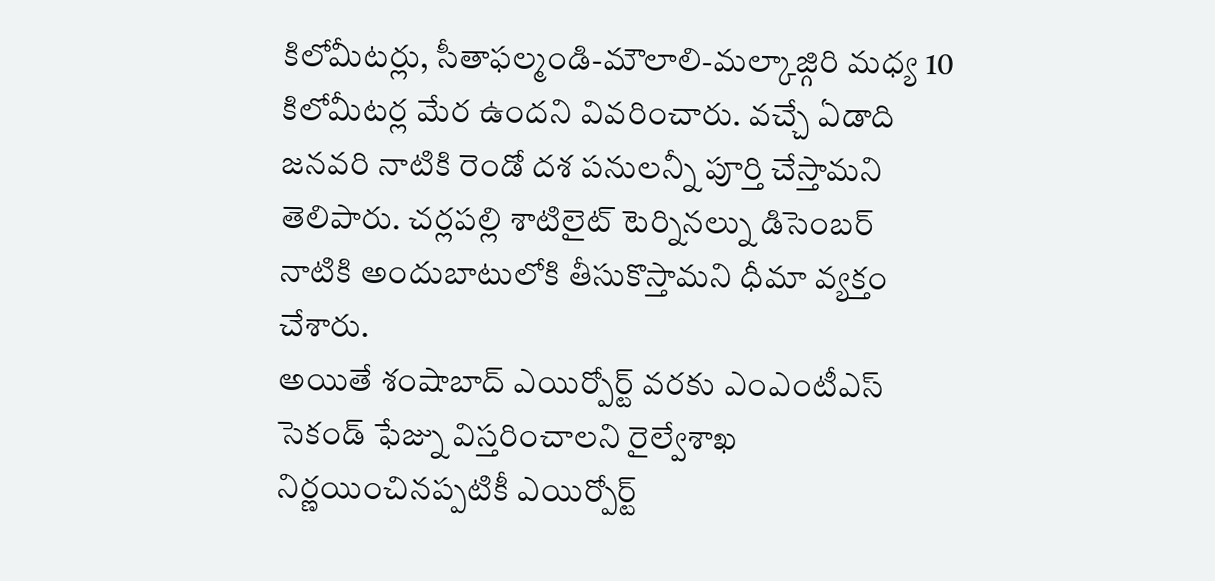కిలోమీటర్లు, సీతాఫల్మండి-మౌలాలి-మల్కాజ్గిరి మధ్య 10 కిలోమీటర్ల మేర ఉందని వివరించారు. వచ్చే ఏడాది జనవరి నాటికి రెండో దశ పనులన్నీ పూర్తి చేస్తామని తెలిపారు. చర్లపల్లి శాటిలైట్ టెర్నినల్ను డిసెంబర్ నాటికి అందుబాటులోకి తీసుకొస్తామని ధీమా వ్యక్తం చేశారు.
అయితే శంషాబాద్ ఎయిర్పోర్ట్ వరకు ఎంఎంటీఎస్ సెకండ్ ఫేజ్ను విస్తరించాలని రైల్వేశాఖ నిర్ణయించినప్పటికీ ఎయిర్పోర్ట్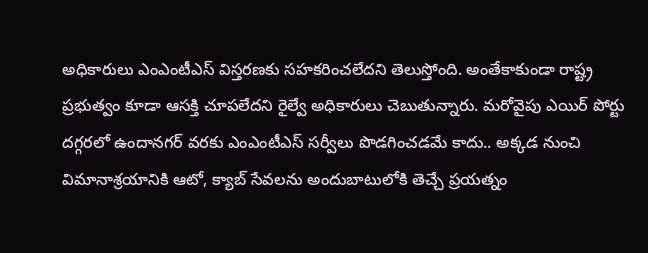అధికారులు ఎంఎంటీఎస్ విస్తరణకు సహకరించలేదని తెలుస్తోంది. అంతేకాకుండా రాష్ట్ర ప్రభుత్వం కూడా ఆసక్తి చూపలేదని రైల్వే అధికారులు చెబుతున్నారు. మరోవైపు ఎయిర్ పోర్టు దగ్గరలో ఉందానగర్ వరకు ఎంఎంటీఎస్ సర్వీలు పొడగించడమే కాదు.. అక్కడ నుంచి విమానాశ్రయానికి ఆటో, క్యాబ్ సేవలను అందుబాటులోకి తెచ్చే ప్రయత్నం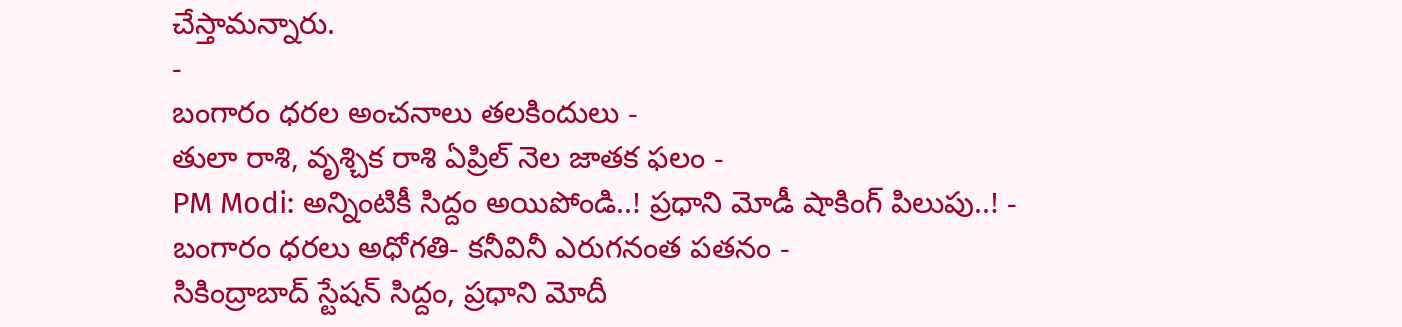చేస్తామన్నారు.
-
బంగారం ధరల అంచనాలు తలకిందులు -
తులా రాశి, వృశ్చిక రాశి ఏప్రిల్ నెల జాతక ఫలం -
PM Modi: అన్నింటికీ సిద్దం అయిపోండి..! ప్రధాని మోడీ షాకింగ్ పిలుపు..! -
బంగారం ధరలు అధోగతి- కనీవినీ ఎరుగనంత పతనం -
సికింద్రాబాద్ స్టేషన్ సిద్దం, ప్రధాని మోదీ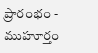ప్రారంభం - ముహూర్తం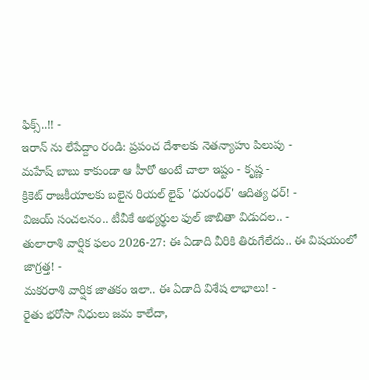ఫిక్స్..!! -
ఇరాన్ ను లేపేద్దాం రండి: ప్రపంచ దేశాలకు నెతన్యాహు పిలుపు -
మహేష్ బాబు కాకుండా ఆ హీరో అంటే చాలా ఇష్టం - కృష్ణ -
క్రికెట్ రాజకీయాలకు బలైన రియల్ లైఫ్ 'ధురంధర్' ఆదిత్య ధర్! -
విజయ్ సంచలనం.. టీవీకే అభ్యర్థుల ఫుల్ జాబితా విడుదల.. -
తులారాశి వార్షిక ఫలం 2026-27: ఈ ఏడాది వీరికి తిరుగేలేదు.. ఈ విషయంలో జాగ్రత్త! -
మకరరాశి వార్షిక జాతకం ఇలా.. ఈ ఏడాది విశేష లాభాలు! -
రైతు భరోసా నిధులు జమ కాలేదా,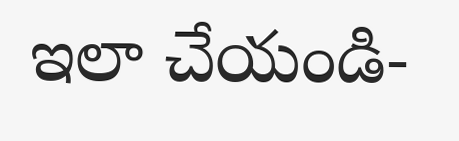ఇలా చేయండి-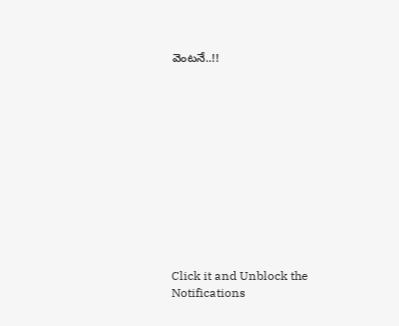వెంటనే..!!












Click it and Unblock the Notifications